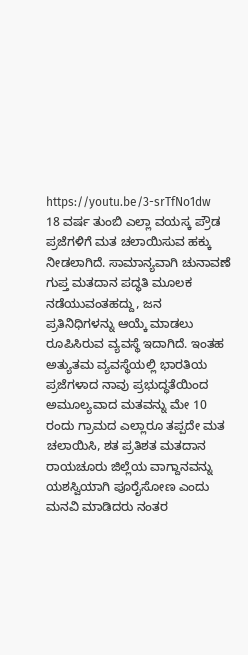https://youtu.be/3-srTfNo1dw
18 ವರ್ಷ ತುಂಬಿ ಎಲ್ಲಾ ವಯಸ್ಕ ಪ್ರೌಡ ಪ್ರಜೆಗಳಿಗೆ ಮತ ಚಲಾಯಿಸುವ ಹಕ್ಕು ನೀಡಲಾಗಿದೆ. ಸಾಮಾನ್ಯವಾಗಿ ಚುನಾವಣೆ ಗುಪ್ತ ಮತದಾನ ಪದ್ಧತಿ ಮೂಲಕ ನಡೆಯುವಂತಹದ್ದು, ಜನ ಪ್ರತಿನಿಧಿಗಳನ್ನು ಆಯ್ಕೆ ಮಾಡಲು ರೂಪಿಸಿರುವ ವ್ಯವಸ್ಥೆ ಇದಾಗಿದೆ. ಇಂತಹ ಅತ್ಯುತಮ ವ್ಯವಸ್ಥೆಯಲ್ಲಿ ಭಾರತಿಯ ಪ್ರಜೆಗಳಾದ ನಾವು ಪ್ರಭುದ್ಧತೆಯಿಂದ ಅಮೂಲ್ಯವಾದ ಮತವನ್ನು ಮೇ 10 ರಂದು ಗ್ರಾಮದ ಎಲ್ಲಾರೂ ತಪ್ಪದೇ ಮತ ಚಲಾಯಿಸಿ, ಶತ ಪ್ರತಿಶತ ಮತದಾನ ರಾಯಚೂರು ಜಿಲ್ಲೆಯ ವಾಗ್ದಾನವನ್ನು ಯಶಸ್ವಿಯಾಗಿ ಪೂರೈಸೋಣ ಎಂದು ಮನವಿ ಮಾಡಿದರು ನಂತರ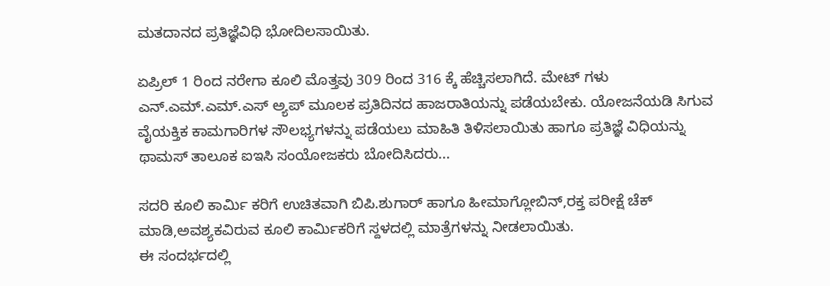ಮತದಾನದ ಪ್ರತಿಜ್ಞೆವಿಧಿ ಭೋದಿಲಸಾಯಿತು.

ಏಪ್ರಿಲ್ 1 ರಿಂದ ನರೇಗಾ ಕೂಲಿ ಮೊತ್ತವು 309 ರಿಂದ 316 ಕ್ಕೆ ಹೆಚ್ಚಿಸಲಾಗಿದೆ. ಮೇಟ್ ಗಳು ಎನ್.ಎಮ್.ಎಮ್.ಎಸ್ ಅ್ಯಪ್ ಮೂಲಕ ಪ್ರತಿದಿನದ ಹಾಜರಾತಿಯನ್ನು ಪಡೆಯಬೇಕು. ಯೋಜನೆಯಡಿ ಸಿಗುವ ವೈಯಕ್ತಿಕ ಕಾಮಗಾರಿಗಳ ಸೌಲಭ್ಯಗಳನ್ನು ಪಡೆಯಲು ಮಾಹಿತಿ ತಿಳಿಸಲಾಯಿತು ಹಾಗೂ ಪ್ರತಿಜ್ಞೆ ವಿಧಿಯನ್ನು ಥಾಮಸ್ ತಾಲೂಕ ಐಇಸಿ ಸಂಯೋಜಕರು ಬೋದಿಸಿದರು...

ಸದರಿ ಕೂಲಿ ಕಾರ್ಮಿ ಕರಿಗೆ ಉಚಿತವಾಗಿ ಬಿಪಿ.ಶುಗಾರ್ ಹಾಗೂ ಹೀಮಾಗ್ಲೋಬಿನ್,ರಕ್ತ ಪರೀಕ್ಷೆ ಚೆಕ್ ಮಾಡಿ,ಅವಶ್ಯಕವಿರುವ ಕೂಲಿ ಕಾರ್ಮಿಕರಿಗೆ ಸ್ದಳದಲ್ಲಿ ಮಾತ್ರೆಗಳನ್ನು ನೀಡಲಾಯಿತು.
ಈ ಸಂದರ್ಭದಲ್ಲಿ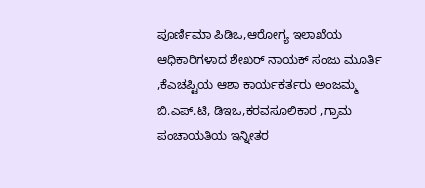ಪೂರ್ಣಿಮಾ ಪಿಡಿಒ,ಆರೋಗ್ಯ ಇಲಾಖೆಯ ಆಧಿಕಾರಿಗಳಾದ ಶೇಖರ್ ನಾಯಕ್ ಸಂಜು ಮೂರ್ತಿ ,ಕೆಎಚಪ್ಟಿಯ ಆಶಾ ಕಾರ್ಯಕರ್ತರು ಅಂಜಮ್ಮ ಬಿ.ಎಪ್.ಟಿ, ಡಿಇಒ,ಕರವಸೂಲಿಕಾರ ,ಗ್ರಾಮ ಪಂಚಾಯತಿಯ ಇನ್ನೀತರ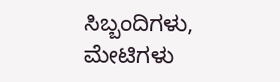ಸಿಬ್ಬಂದಿಗಳು, ಮೇಟಿಗಳು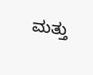ಮತ್ತು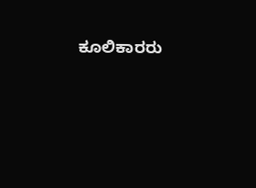ಕೂಲಿಕಾರರು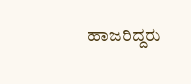ಹಾಜರಿದ್ದರು